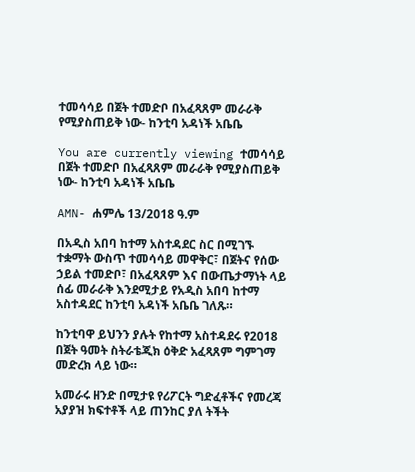ተመሳሳይ በጀት ተመድቦ በአፈጻጸም መራራቅ የሚያስጠይቅ ነው- ከንቲባ አዳነች አቤቤ

You are currently viewing ተመሳሳይ በጀት ተመድቦ በአፈጻጸም መራራቅ የሚያስጠይቅ ነው- ከንቲባ አዳነች አቤቤ

AMN- ሐምሌ 13/2018 ዓ.ም

በአዲስ አበባ ከተማ አስተዳደር ስር በሚገኙ ተቋማት ውስጥ ተመሳሳይ መዋቅር፣ በጀትና የሰው ኃይል ተመድቦ፣ በአፈጻጸም እና በውጤታማነት ላይ ሰፊ መራራቅ እንደሚታይ የአዲስ አበባ ከተማ አስተዳደር ከንቲባ አዳነች አቤቤ ገለጹ።

ከንቲባዋ ይህንን ያሉት የከተማ አስተዳደሩ የ2018 በጀት ዓመት ስትራቴጂክ ዕቅድ አፈጻጸም ግምገማ መድረክ ላይ ነው።

አመራሩ ዘንድ በሚታዩ የሪፖርት ግድፈቶችና የመረጃ አያያዝ ክፍተቶች ላይ ጠንከር ያለ ትችት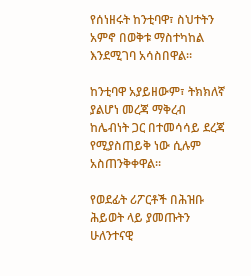የሰነዘሩት ከንቲባዋ፣ ስህተትን አምኖ በወቅቱ ማስተካከል እንደሚገባ አሳስበዋል።

ከንቲባዋ አያይዘውም፣ ትክክለኛ ያልሆነ መረጃ ማቅረብ ከሌብነት ጋር በተመሳሳይ ደረጃ የሚያስጠይቅ ነው ሲሉም አስጠንቅቀዋል።

የወደፊት ሪፖርቶች በሕዝቡ ሕይወት ላይ ያመጡትን ሁለንተናዊ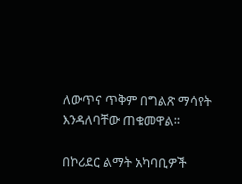ለውጥና ጥቅም በግልጽ ማሳየት እንዳለባቸው ጠቁመዋል።

በኮሪደር ልማት አካባቢዎች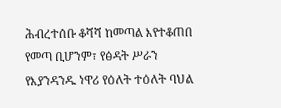ሕብረተሰቡ ቆሻሻ ከመጣል እየተቆጠበ የመጣ ቢሆንም፣ የፅዳት ሥራን የእያንዳንዱ ነዋሪ የዕለት ተዕለት ባህል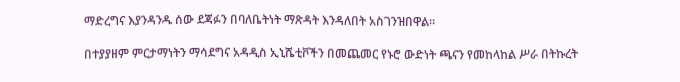ማድረግና እያንዳንዱ ሰው ደጃፉን በባለቤትነት ማጽዳት እንዳለበት አስገንዝበዋል።

በተያያዘም ምርታማነትን ማሳደግና አዳዲስ ኢኒሼቲቮችን በመጨመር የኑሮ ውድነት ጫናን የመከላከል ሥራ በትኩረት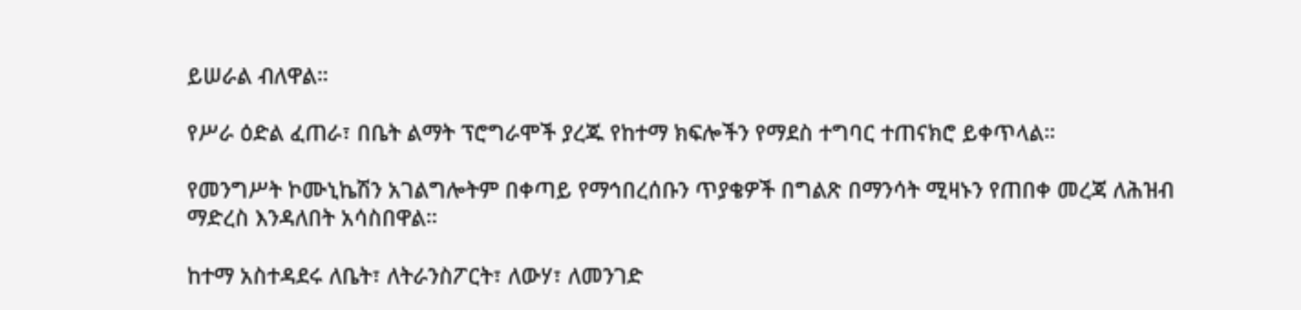ይሠራል ብለዋል።

የሥራ ዕድል ፈጠራ፣ በቤት ልማት ፕሮግራሞች ያረጁ የከተማ ክፍሎችን የማደስ ተግባር ተጠናክሮ ይቀጥላል።

የመንግሥት ኮሙኒኬሽን አገልግሎትም በቀጣይ የማኅበረሰቡን ጥያቄዎች በግልጽ በማንሳት ሚዛኑን የጠበቀ መረጃ ለሕዝብ ማድረስ እንዳለበት አሳስበዋል።

ከተማ አስተዳደሩ ለቤት፣ ለትራንስፖርት፣ ለውሃ፣ ለመንገድ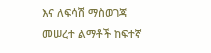እና ለፍሳሽ ማስወገጃ መሠረተ ልማቶች ከፍተኛ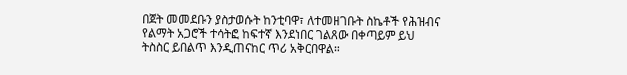በጀት መመደቡን ያስታወሱት ከንቲባዋ፣ ለተመዘገቡት ስኬቶች የሕዝብና የልማት አጋሮች ተሳትፎ ከፍተኛ እንደነበር ገልጸው በቀጣይም ይህ ትስስር ይበልጥ እንዲጠናከር ጥሪ አቅርበዋል።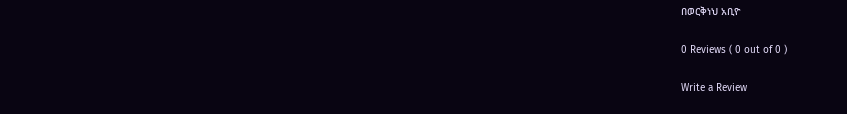በወርቅነህ አቢዮ

0 Reviews ( 0 out of 0 )

Write a Review